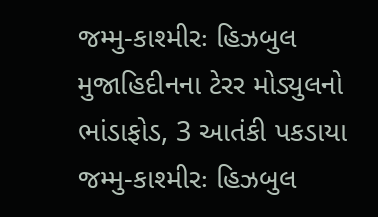જમ્મુ-કાશ્મીરઃ હિઝબુલ મુજાહિદીનના ટેરર મોડ્યુલનો ભાંડાફોડ, 3 આતંકી પકડાયા
જમ્મુ-કાશ્મીરઃ હિઝબુલ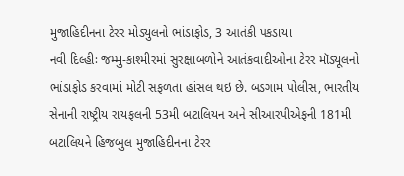મુજાહિદીનના ટેરર મોડ્યુલનો ભાંડાફોડ, 3 આતંકી પકડાયા
નવી દિલ્હીઃ જમ્મુ-કાશ્મીરમાં સુરક્ષાબળોને આતંકવાદીઓના ટેરર મૉડ્યૂલનો ભાંડાફોડ કરવામાં મોટી સફળતા હાંસલ થઇ છે. બડગામ પોલીસ, ભારતીય સેનાની રાષ્ટ્રીય રાયફલની 53મી બટાલિયન અને સીઆરપીએફની 181મી બટાલિયને હિજબુલ મુજાહિદીનના ટેરર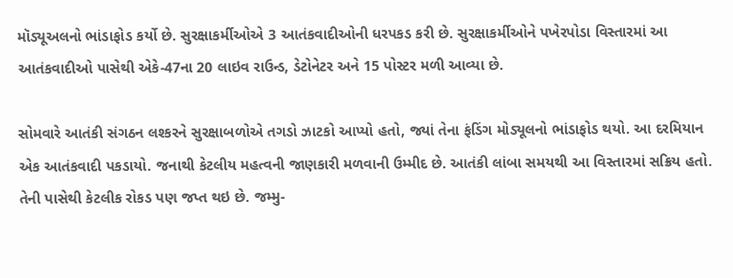મૉડ્યૂઅલનો ભાંડાફોડ કર્યો છે. સુરક્ષાકર્મીઓએ 3 આતંકવાદીઓની ધરપકડ કરી છે. સુરક્ષાકર્મીઓને પખેરપોડા વિસ્તારમાં આ આતંકવાદીઓ પાસેથી એકે-47ના 20 લાઇવ રાઉન્ડ, ડેટોનેટર અને 15 પોસ્ટર મળી આવ્યા છે.

સોમવારે આતંકી સંગઠન લશ્કરને સુરક્ષાબળોએ તગડો ઝાટકો આપ્યો હતો, જ્યાં તેના ફંડિંગ મોડ્યૂલનો ભાંડાફોડ થયો. આ દરમિયાન એક આતંકવાદી પકડાયો. જનાથી કેટલીય મહત્વની જાણકારી મળવાની ઉમ્મીદ છે. આતંકી લાંબા સમયથી આ વિસ્તારમાં સક્રિય હતો. તેની પાસેથી કેટલીક રોકડ પણ જપ્ત થઇ છે. જમ્મુ-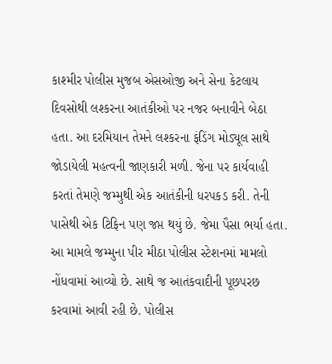કાશ્મીર પોલીસ મુજબ એસઓજી અને સેના કેટલાય દિવસોથી લશ્કરના આતંકીઓ પર નજર બનાવીને બેઠા હતા. આ દરમિયાન તેમને લશ્કરના ફંડિંગ મોડ્યૂલ સાથે જોડાયેલી મહત્વની જાણકારી મળી. જેના પર કાર્યવાહી કરતાં તેમણે જમ્મુથી એક આતંકીની ધરપકડ કરી. તેની પાસેથી એક ટિફિન પણ જપ્ત થયું છે. જેમા પૈસા ભર્યા હતા.
આ મામલે જમ્મુના પીર મીઠા પોલીસ સ્ટેશનમાં મામલો નોંધવામાં આવ્યો છે. સાથે જ આતંકવાદીની પૂછપરછ કરવામાં આવી રહી છે. પોલીસ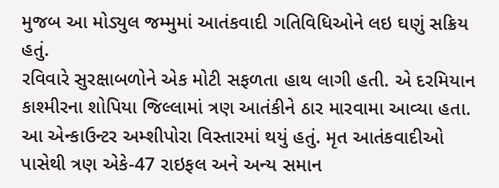મુજબ આ મોડ્યુલ જમ્મુમાં આતંકવાદી ગતિવિધિઓને લઇ ઘણું સક્રિય હતું.
રવિવારે સુરક્ષાબળોને એક મોટી સફળતા હાથ લાગી હતી. એ દરમિયાન કાશ્મીરના શોપિયા જિલ્લામાં ત્રણ આતંકીને ઠાર મારવામા આવ્યા હતા. આ એન્કાઉન્ટર અમ્શીપોરા વિસ્તારમાં થયું હતું. મૃત આતંકવાદીઓ પાસેથી ત્રણ એકે-47 રાઇફલ અને અન્ય સમાન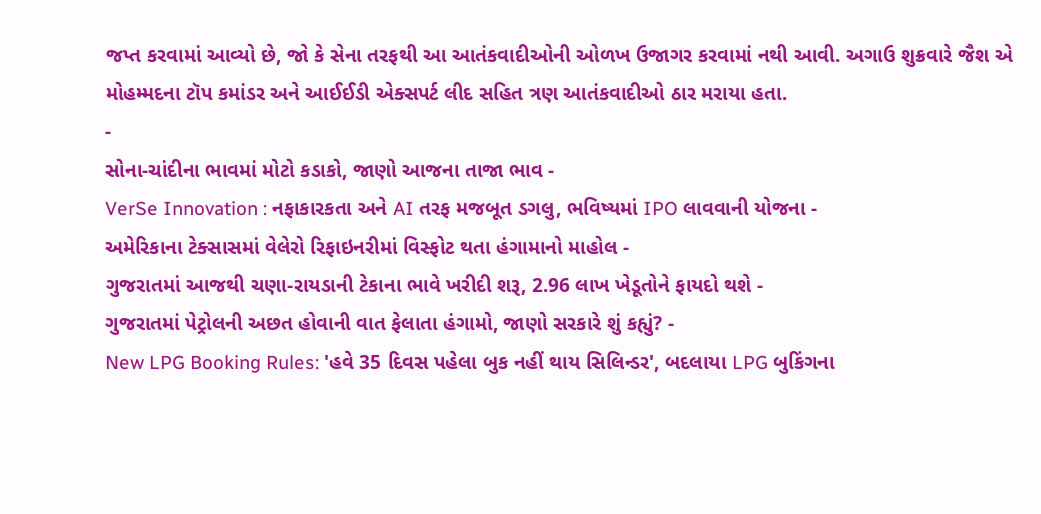જપ્ત કરવામાં આવ્યો છે, જો કે સેના તરફથી આ આતંકવાદીઓની ઓળખ ઉજાગર કરવામાં નથી આવી. અગાઉ શુક્રવારે જૈશ એ મોહમ્મદના ટૉપ કમાંડર અને આઈઈડી એક્સપર્ટ લીદ સહિત ત્રણ આતંકવાદીઓ ઠાર મરાયા હતા.
-
સોના-ચાંદીના ભાવમાં મોટો કડાકો, જાણો આજના તાજા ભાવ -
VerSe Innovation : નફાકારકતા અને AI તરફ મજબૂત ડગલુ, ભવિષ્યમાં IPO લાવવાની યોજના -
અમેરિકાના ટેક્સાસમાં વેલેરો રિફાઇનરીમાં વિસ્ફોટ થતા હંગામાનો માહોલ -
ગુજરાતમાં આજથી ચણા-રાયડાની ટેકાના ભાવે ખરીદી શરૂ, 2.96 લાખ ખેડૂતોને ફાયદો થશે -
ગુજરાતમાં પેટ્રોલની અછત હોવાની વાત ફેલાતા હંગામો, જાણો સરકારે શું કહ્યું? -
New LPG Booking Rules: 'હવે 35 દિવસ પહેલા બુક નહીં થાય સિલિન્ડર', બદલાયા LPG બુકિંગના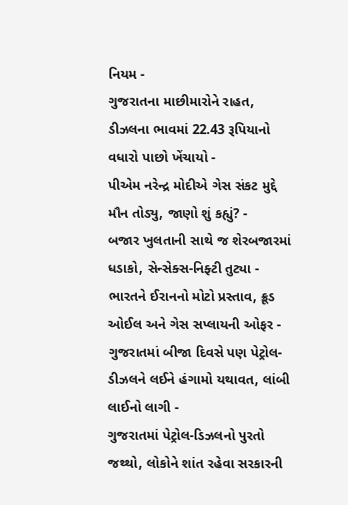નિયમ -
ગુજરાતના માછીમારોને રાહત, ડીઝલના ભાવમાં 22.43 રૂપિયાનો વધારો પાછો ખેંચાયો -
પીએમ નરેન્દ્ર મોદીએ ગેસ સંકટ મુદ્દે મૌન તોડ્યુ, જાણો શું કહ્યું? -
બજાર ખુલતાની સાથે જ શેરબજારમાં ધડાકો, સેન્સેક્સ-નિફ્ટી તુટ્યા -
ભારતને ઈરાનનો મોટો પ્રસ્તાવ, ક્રૂડ ઓઈલ અને ગેસ સપ્લાયની ઓફર -
ગુજરાતમાં બીજા દિવસે પણ પેટ્રોલ-ડીઝલને લઈને હંગામો યથાવત, લાંબી લાઈનો લાગી -
ગુજરાતમાં પેટ્રોલ-ડિઝલનો પુરતો જથ્થો, લોકોને શાંત રહેવા સરકારની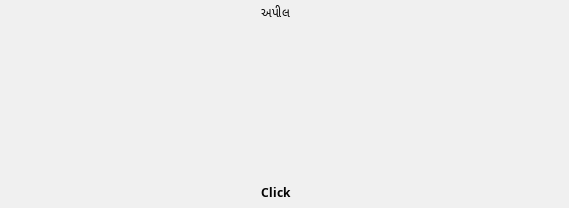અપીલ








Click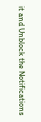it and Unblock the Notifications